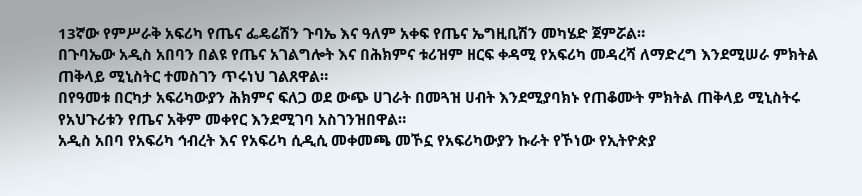13ኛው የምሥራቅ አፍሪካ የጤና ፌዴሬሽን ጉባኤ እና ዓለም አቀፍ የጤና ኤግዚቢሽን መካሄድ ጀምሯል።
በጉባኤው አዲስ አበባን በልዩ የጤና አገልግሎት እና በሕክምና ቱሪዝም ዘርፍ ቀዳሚ የአፍሪካ መዳረሻ ለማድረግ እንደሚሠራ ምክትል ጠቅላይ ሚኒስትር ተመስገን ጥሩነህ ገልጸዋል።
በየዓመቱ በርካታ አፍሪካውያን ሕክምና ፍለጋ ወደ ውጭ ሀገራት በመጓዝ ሀብት እንደሚያባክኑ የጠቆሙት ምክትል ጠቅላይ ሚኒስትሩ የአህጉሪቱን የጤና አቅም መቀየር እንደሚገባ አስገንዝበዋል።
አዲስ አበባ የአፍሪካ ኅብረት እና የአፍሪካ ሲዲሲ መቀመጫ መኾኗ የአፍሪካውያን ኩራት የኾነው የኢትዮጵያ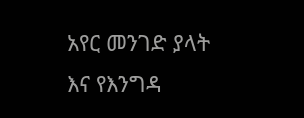አየር መንገድ ያላት እና የእንግዳ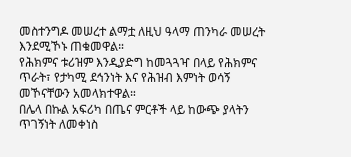መስተንግዶ መሠረተ ልማቷ ለዚህ ዓላማ ጠንካራ መሠረት እንደሚኾኑ ጠቁመዋል።
የሕክምና ቱሪዝም እንዲያድግ ከመጓጓዣ በላይ የሕክምና ጥራት፣ የታካሚ ደኅንነት እና የሕዝብ እምነት ወሳኝ መኾናቸውን አመላክተዋል።
በሌላ በኩል አፍሪካ በጤና ምርቶች ላይ ከውጭ ያላትን ጥገኝነት ለመቀነስ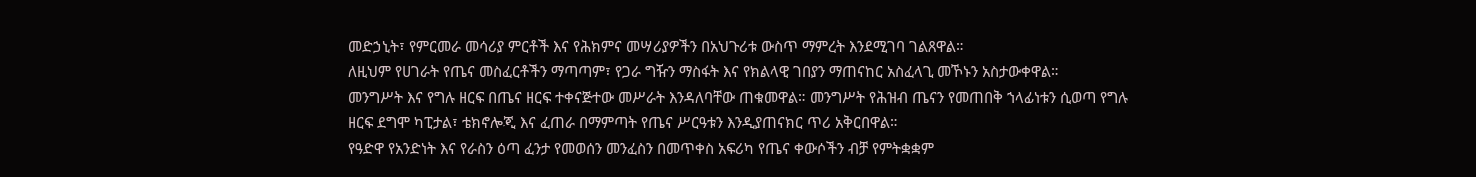መድኃኒት፣ የምርመራ መሳሪያ ምርቶች እና የሕክምና መሣሪያዎችን በአህጉሪቱ ውስጥ ማምረት እንደሚገባ ገልጸዋል።
ለዚህም የሀገራት የጤና መስፈርቶችን ማጣጣም፣ የጋራ ግዥን ማስፋት እና የክልላዊ ገበያን ማጠናከር አስፈላጊ መኾኑን አስታውቀዋል።
መንግሥት እና የግሉ ዘርፍ በጤና ዘርፍ ተቀናጅተው መሥራት እንዳለባቸው ጠቁመዋል። መንግሥት የሕዝብ ጤናን የመጠበቅ ኀላፊነቱን ሲወጣ የግሉ ዘርፍ ደግሞ ካፒታል፣ ቴክኖሎጂ እና ፈጠራ በማምጣት የጤና ሥርዓቱን እንዲያጠናክር ጥሪ አቅርበዋል።
የዓድዋ የአንድነት እና የራስን ዕጣ ፈንታ የመወሰን መንፈስን በመጥቀስ አፍሪካ የጤና ቀውሶችን ብቻ የምትቋቋም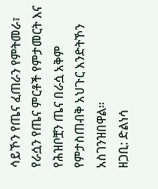ሳይኾን የጤና ፈጠራን የምትመራ፣ የራሷን የጤና ምርቶች የምታመርት እና የሕዝቦቿን ጤና በራሷ አቅም የምታስጠብቅ አህጉር እንድትኾን አስገንዝበዋል።
ዘጋቢ: ድልነሳ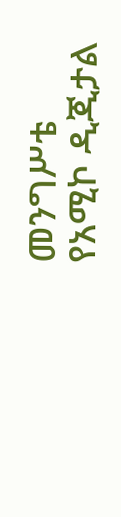መንግሥቴ
የአሚኮ ዲጂታል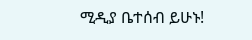ሚዲያ ቤተሰብ ይሁኑ!